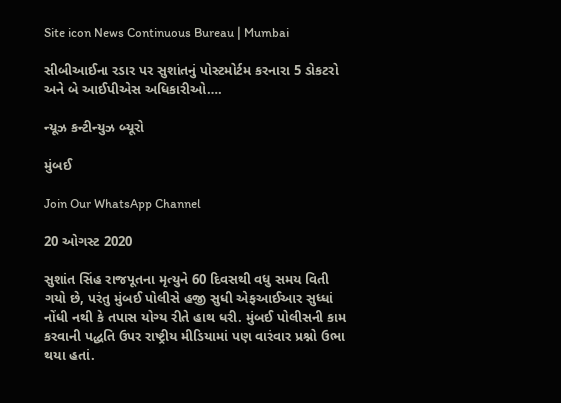Site icon News Continuous Bureau | Mumbai

સીબીઆઈના રડાર પર સુશાંતનું પોસ્ટમોર્ટમ કરનારા 5 ડોકટરો અને બે આઈપીએસ અધિકારીઓ….

ન્યૂઝ કન્ટીન્યુઝ બ્યૂરો

મુંબઈ

Join Our WhatsApp Channel

20 ઓગસ્ટ 2020

સુશાંત સિંહ રાજપૂતના મૃત્યુને 60 દિવસથી વધુ સમય વિતી ગયો છે, પરંતુ મુંબઈ પોલીસે હજી સુધી એફઆઈઆર સુધ્ધાં નોંધી નથી કે તપાસ યોગ્ય રીતે હાથ ધરી. મુંબઈ પોલીસની કામ કરવાની પદ્ધતિ ઉપર રાષ્ટ્રીય મીડિયામાં પણ વારંવાર પ્રશ્નો ઉભા થયા હતાં.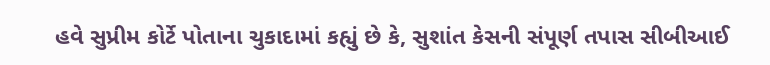હવે સુપ્રીમ કોર્ટે પોતાના ચુકાદામાં કહ્યું છે કે, સુશાંત કેસની સંપૂર્ણ તપાસ સીબીઆઈ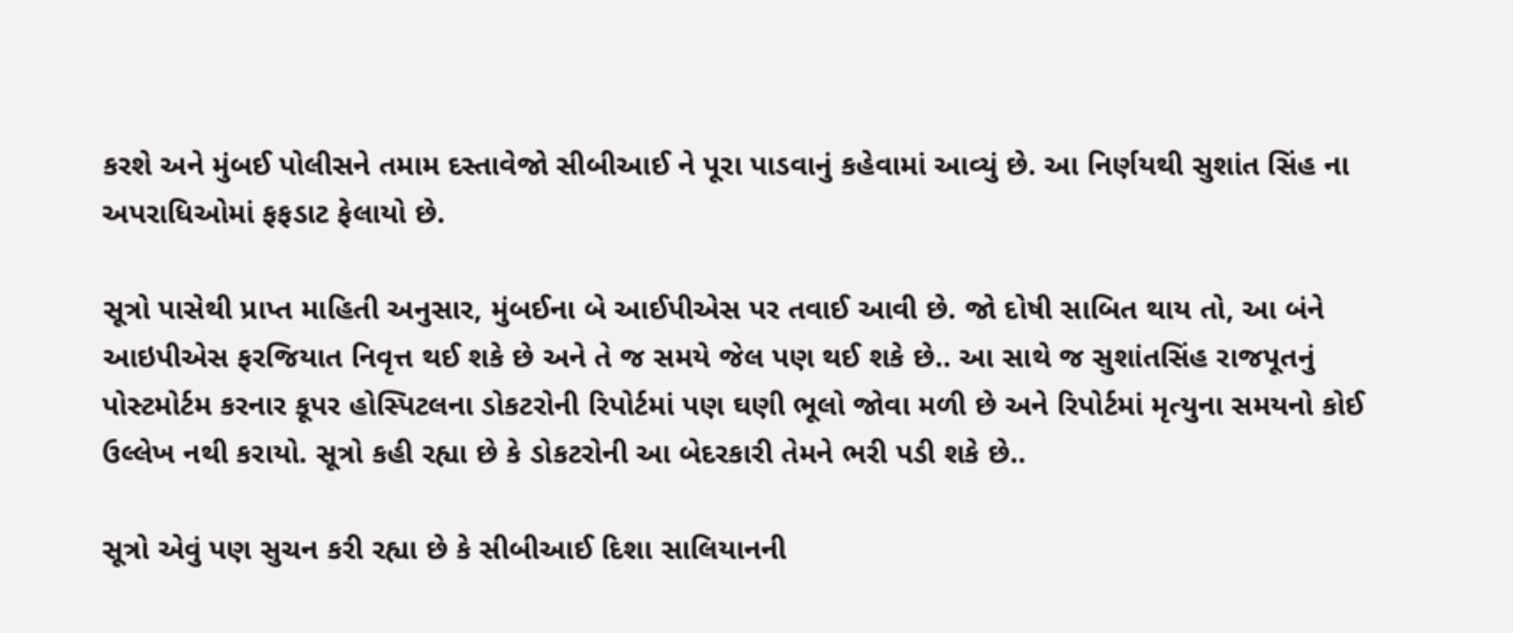કરશે અને મુંબઈ પોલીસને તમામ દસ્તાવેજો સીબીઆઈ ને પૂરા પાડવાનું કહેવામાં આવ્યું છે. આ નિર્ણયથી સુશાંત સિંહ ના અપરાધિઓમાં ફફડાટ ફેલાયો છે.

સૂત્રો પાસેથી પ્રાપ્ત માહિતી અનુસાર, મુંબઈના બે આઈપીએસ પર તવાઈ આવી છે. જો દોષી સાબિત થાય તો, આ બંને આઇપીએસ ફરજિયાત નિવૃત્ત થઈ શકે છે અને તે જ સમયે જેલ પણ થઈ શકે છે.. આ સાથે જ સુશાંતસિંહ રાજપૂતનું પોસ્ટમોર્ટમ કરનાર કૂપર હોસ્પિટલના ડોકટરોની રિપોર્ટમાં પણ ઘણી ભૂલો જોવા મળી છે અને રિપોર્ટમાં મૃત્યુના સમયનો કોઈ ઉલ્લેખ નથી કરાયો. સૂત્રો કહી રહ્યા છે કે ડોકટરોની આ બેદરકારી તેમને ભરી પડી શકે છે..

સૂત્રો એવું પણ સુચન કરી રહ્યા છે કે સીબીઆઈ દિશા સાલિયાનની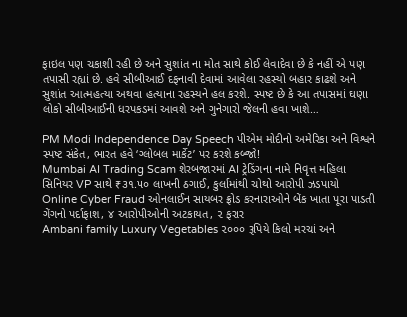ફાઇલ પણ ચકાશી રહી છે અને સુશાંત ના મોત સાથે કોઈ લેવાદેવા છે કે નહીં એ પણ તપાસી રહ્યાં છે. હવે સીબીઆઈ દફનાવી દેવામાં આવેલા રહસ્યો બહાર કાઢશે અને સુશાંત આત્મહત્યા અથવા હત્યાના રહસ્યને હલ કરશે. સ્પષ્ટ છે કે આ તપાસમાં ઘણા લોકો સીબીઆઈની ધરપકડમાં આવશે અને ગુનેગારો જેલની હવા ખાશે…

PM Modi Independence Day Speech પીએમ મોદીનો અમેરિકા અને વિશ્વને સ્પષ્ટ સંકેત, ભારત હવે ‘ગ્લોબલ માર્કેટ’ પર કરશે કબ્જો!
Mumbai AI Trading Scam શેરબજારમાં AI ટ્રેડિંગના નામે નિવૃત્ત મહિલા સિનિયર VP સાથે ₹૩૧.૫૦ લાખની ઠગાઈ, કુર્લામાંથી ચોથો આરોપી ઝડપાયો
Online Cyber Fraud ઓનલાઈન સાયબર ફ્રોડ કરનારાઓને બેંક ખાતા પૂરા પાડતી ગેંગનો પર્દાફાશ, ૪ આરોપીઓની અટકાયત, ૨ ફરાર
Ambani family Luxury Vegetables ૨૦૦૦ રૂપિયે કિલો મરચાં અને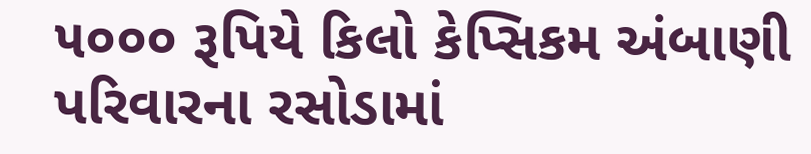૫૦૦૦ રૂપિયે કિલો કેપ્સિકમ અંબાણી પરિવારના રસોડામાં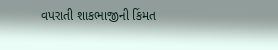વપરાતી શાકભાજીની કિંમત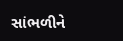સાંભળીને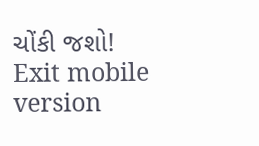ચોંકી જશો!
Exit mobile version